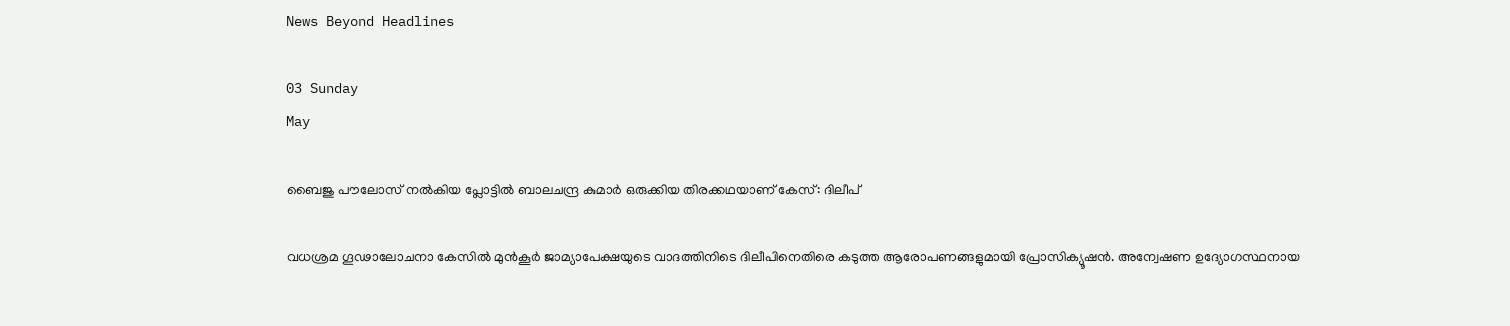News Beyond Headlines

03 Sunday
May

ബൈജു പൗലോസ് നല്‍കിയ പ്ലോട്ടില്‍ ബാലചന്ദ്ര കുമാര്‍ ഒരുക്കിയ തിരക്കഥയാണ് കേസ്: ദിലീപ്

വധശ്രമ ഗൂഢാലോചനാ കേസില്‍ മുന്‍കൂര്‍ ജാമ്യാപേക്ഷയുടെ വാദത്തിനിടെ ദിലീപിനെതിരെ കടുത്ത ആരോപണങ്ങളുമായി പ്രോസിക്യൂഷന്‍. അന്വേഷണ ഉദ്യോഗസ്ഥനായ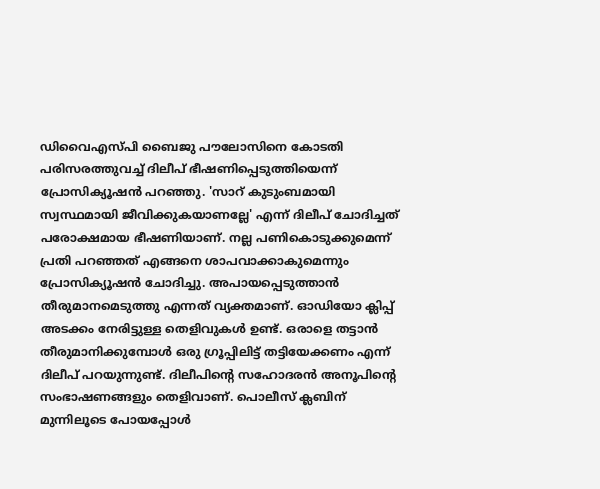ഡിവൈഎസ്പി ബൈജു പൗലോസിനെ കോടതി പരിസരത്തുവച്ച് ദിലീപ് ഭീഷണിപ്പെടുത്തിയെന്ന് പ്രോസിക്യൂഷന്‍ പറഞ്ഞു. 'സാറ് കുടുംബമായി സ്വസ്ഥമായി ജീവിക്കുകയാണല്ലേ' എന്ന് ദിലീപ് ചോദിച്ചത് പരോക്ഷമായ ഭീഷണിയാണ്. നല്ല പണികൊടുക്കുമെന്ന് പ്രതി പറഞ്ഞത് എങ്ങനെ ശാപവാക്കാകുമെന്നും പ്രോസിക്യൂഷന്‍ ചോദിച്ചു. അപായപ്പെടുത്താന്‍ തീരുമാനമെടുത്തു എന്നത് വ്യക്തമാണ്. ഓഡിയോ ക്ലിപ്പ് അടക്കം നേരിട്ടുള്ള തെളിവുകള്‍ ഉണ്ട്. ഒരാളെ തട്ടാന്‍ തീരുമാനിക്കുമ്പോള്‍ ഒരു ഗ്രൂപ്പിലിട്ട് തട്ടിയേക്കണം എന്ന് ദിലീപ് പറയുന്നുണ്ട്. ദിലീപിന്റെ സഹോദരന്‍ അനൂപിന്റെ സംഭാഷണങ്ങളും തെളിവാണ്. പൊലീസ് ക്ലബിന് മുന്നിലൂടെ പോയപ്പോള്‍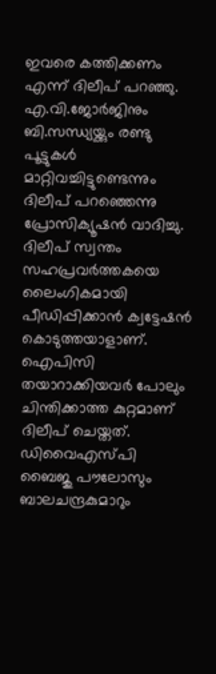ഇവരെ കത്തിക്കണം എന്ന് ദിലീപ് പറഞ്ഞു. എ.വി.ജോര്‍ജിനും ബി.സന്ധ്യയ്ക്കും രണ്ടു പൂട്ടുകള്‍ മാറ്റിവച്ചിട്ടുണ്ടെന്നും ദിലീപ് പറഞ്ഞെന്നു പ്രോസിക്യൂഷന്‍ വാദിച്ചു. ദിലീപ് സ്വന്തം സഹപ്രവര്‍ത്തകയെ ലൈംഗികമായി പീഡിപ്പിക്കാന്‍ ക്വട്ടേഷന്‍ കൊടുത്തയാളാണ്. ഐപിസി തയാറാക്കിയവര്‍ പോലും ചിന്തിക്കാത്ത കുറ്റമാണ് ദിലീപ് ചെയ്തത്. ഡിവൈഎസ്പി ബൈജു പൗലോസും ബാലചന്ദ്രകുമാറും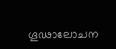ഗൂഢാലോചന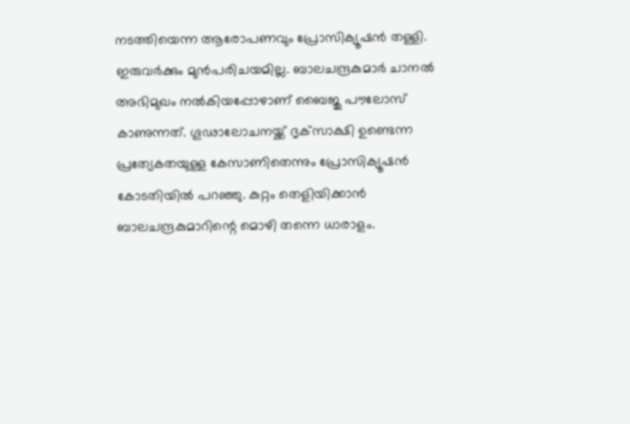നടത്തിയെന്ന ആരോപണവും പ്രോസിക്യൂഷന്‍ തള്ളി. ഇരുവര്‍ക്കും മുന്‍പരിചയമില്ല. ബാലചന്ദ്രകുമാര്‍ ചാനല്‍ അഭിമുഖം നല്‍കിയപ്പോഴാണ് ബൈജു പൗലോസ് കാണുന്നത്. ഗൂഢാലോചനയ്ക്ക് ദൃക്‌സാക്ഷി ഉണ്ടെന്ന പ്രത്യേകതയുള്ള കേസാണിതെന്നും പ്രോസിക്യൂഷന്‍ കോടതിയില്‍ പറഞ്ഞു. കുറ്റം തെളിയിക്കാന്‍ ബാലചന്ദ്രകുമാറിന്റെ മൊഴി തന്നെ ധാരാളം.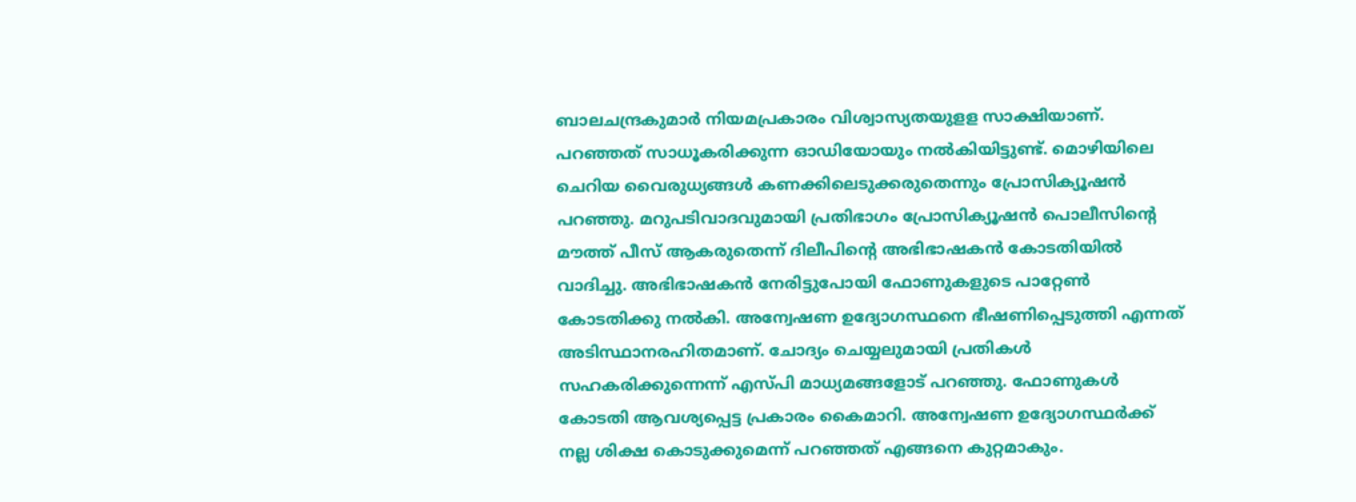ബാലചന്ദ്രകുമാര്‍ നിയമപ്രകാരം വിശ്വാസ്യതയുളള സാക്ഷിയാണ്. പറഞ്ഞത് സാധൂകരിക്കുന്ന ഓഡിയോയും നല്‍കിയിട്ടുണ്ട്. മൊഴിയിലെ ചെറിയ വൈരുധ്യങ്ങള്‍ കണക്കിലെടുക്കരുതെന്നും പ്രോസിക്യൂഷന്‍ പറഞ്ഞു. മറുപടിവാദവുമായി പ്രതിഭാഗം പ്രോസിക്യൂഷന്‍ പൊലീസിന്റെ മൗത്ത് പീസ് ആകരുതെന്ന് ദിലീപിന്റെ അഭിഭാഷകന്‍ കോടതിയില്‍ വാദിച്ചു. അഭിഭാഷകന്‍ നേരിട്ടുപോയി ഫോണുകളുടെ പാറ്റേണ്‍ കോടതിക്കു നല്‍കി. അന്വേഷണ ഉദ്യോഗസ്ഥനെ ഭീഷണിപ്പെടുത്തി എന്നത് അടിസ്ഥാനരഹിതമാണ്. ചോദ്യം ചെയ്യലുമായി പ്രതികള്‍ സഹകരിക്കുന്നെന്ന് എസ്പി മാധ്യമങ്ങളോട് പറഞ്ഞു. ഫോണുകള്‍ കോടതി ആവശ്യപ്പെട്ട പ്രകാരം കൈമാറി. അന്വേഷണ ഉദ്യോഗസ്ഥര്‍ക്ക് നല്ല ശിക്ഷ കൊടുക്കുമെന്ന് പറഞ്ഞത് എങ്ങനെ കുറ്റമാകും.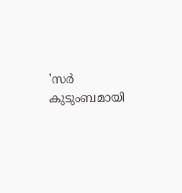'സര്‍ കുടുംബമായി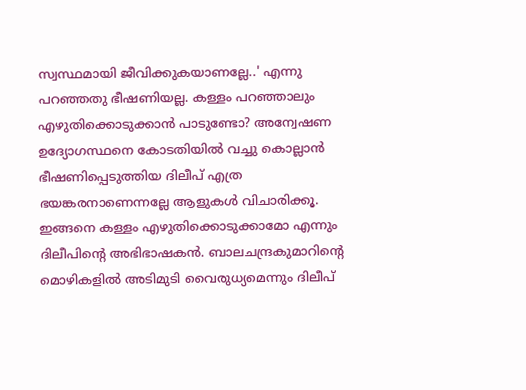സ്വസ്ഥമായി ജീവിക്കുകയാണല്ലേ..' എന്നു പറഞ്ഞതു ഭീഷണിയല്ല. കള്ളം പറഞ്ഞാലും എഴുതിക്കൊടുക്കാന്‍ പാടുണ്ടോ? അന്വേഷണ ഉദ്യോഗസ്ഥനെ കോടതിയില്‍ വച്ചു കൊല്ലാന്‍ ഭീഷണിപ്പെടുത്തിയ ദിലീപ് എത്ര ഭയങ്കരനാണെന്നല്ലേ ആളുകള്‍ വിചാരിക്കൂ. ഇങ്ങനെ കള്ളം എഴുതിക്കൊടുക്കാമോ എന്നും ദിലീപിന്റെ അഭിഭാഷകന്‍. ബാലചന്ദ്രകുമാറിന്റെ മൊഴികളില്‍ അടിമുടി വൈരുധ്യമെന്നും ദിലീപ്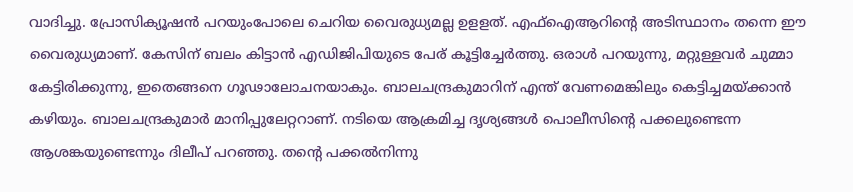വാദിച്ചു. പ്രോസിക്യൂഷന്‍ പറയുംപോലെ ചെറിയ വൈരുധ്യമല്ല ഉളളത്. എഫ്‌ഐആറിന്റെ അടിസ്ഥാനം തന്നെ ഈ വൈരുധ്യമാണ്. കേസിന് ബലം കിട്ടാന്‍ എഡിജിപിയുടെ പേര് കൂട്ടിച്ചേര്‍ത്തു. ഒരാള്‍ പറയുന്നു, മറ്റുള്ളവര്‍ ചുമ്മാ കേട്ടിരിക്കുന്നു, ഇതെങ്ങനെ ഗൂഢാലോചനയാകും. ബാലചന്ദ്രകുമാറിന് എന്ത് വേണമെങ്കിലും കെട്ടിച്ചമയ്ക്കാന്‍ കഴിയും. ബാലചന്ദ്രകുമാര്‍ മാനിപ്പുലേറ്ററാണ്. നടിയെ ആക്രമിച്ച ദൃശ്യങ്ങള്‍ പൊലീസിന്റെ പക്കലുണ്ടെന്ന ആശങ്കയുണ്ടെന്നും ദിലീപ് പറഞ്ഞു. തന്റെ പക്കല്‍നിന്നു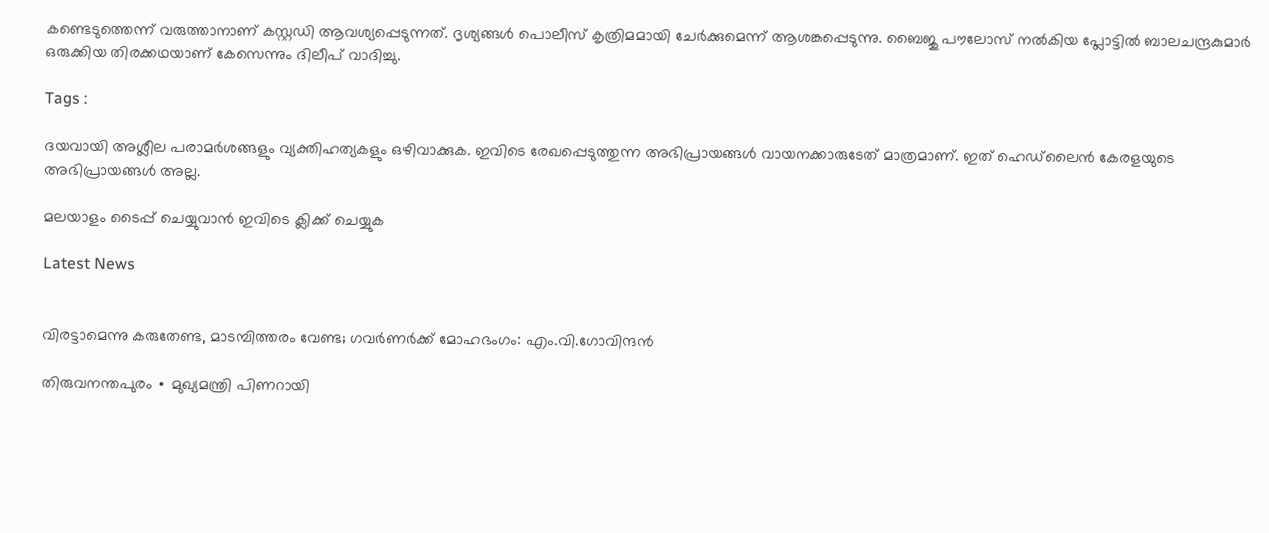കണ്ടെടുത്തെന്ന് വരുത്താനാണ് കസ്റ്റഡി ആവശ്യപ്പെടുന്നത്. ദൃശ്യങ്ങള്‍ പൊലീസ് കൃത്രിമമായി ചേര്‍ക്കുമെന്ന് ആശങ്കപ്പെടുന്നു. ബൈജു പൗലോസ് നല്‍കിയ പ്ലോട്ടില്‍ ബാലചന്ദ്രകുമാര്‍ ഒരുക്കിയ തിരക്കഥയാണ് കേസെന്നും ദിലീപ് വാദിച്ചു.

Tags :

ദയവായി അശ്ലീല പരാമര്‍ശങ്ങളും വ്യക്തിഹത്യകളും ഒഴിവാക്കുക. ഇവിടെ രേഖപ്പെടുത്തുന്ന അഭിപ്രായങ്ങള്‍ വായനക്കാരുടേത്‌ മാത്രമാണ്‌. ഇത്‌ ഹെഡ്‌ലൈന്‍ കേരളയുടെ അഭിപ്രായങ്ങള്‍ അല്ല.

മലയാളം ടൈപ്പ് ചെയ്യുവാൻ ഇവിടെ ക്ലിക്ക് ചെയ്യുക

Latest News


വിരട്ടാമെന്നു കരുതേണ്ട, മാടമ്പിത്തരം വേണ്ട; ഗവർണർക്ക് മോഹഭംഗം: എം.വി.ഗോവിന്ദൻ

തിരുവനന്തപുരം ∙ മുഖ്യമന്ത്രി പിണറായി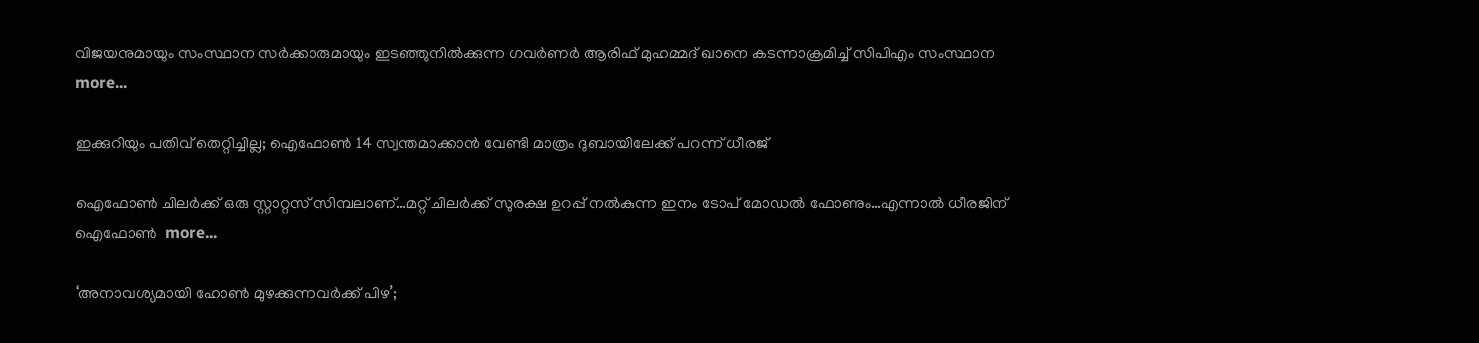വിജയനുമായും സംസ്ഥാന സർക്കാരുമായും ഇടഞ്ഞുനിൽക്കുന്ന ഗവര്‍ണർ ആരിഫ് മുഹമ്മദ് ഖാനെ കടന്നാക്രമിച്ച് സിപിഎം സംസ്ഥാന  more...

ഇക്കുറിയും പതിവ് തെറ്റിച്ചില്ല; ഐഫോൺ 14 സ്വന്തമാക്കാൻ വേണ്ടി മാത്രം ദുബായിലേക്ക് പറന്ന് ധീരജ്

ഐഫോൺ ചിലർക്ക് ഒരു സ്റ്റാറ്റസ് സിമ്പലാണ്…മറ്റ് ചിലർക്ക് സുരക്ഷ ഉറപ്പ് നൽകുന്ന ഇനം ടോപ് മോഡൽ ഫോണും…എന്നാൽ ധീരജിന് ഐഫോൺ  more...

‘അനാവശ്യമായി ഹോണ്‍ മുഴക്കുന്നവർക്ക് പിഴ’;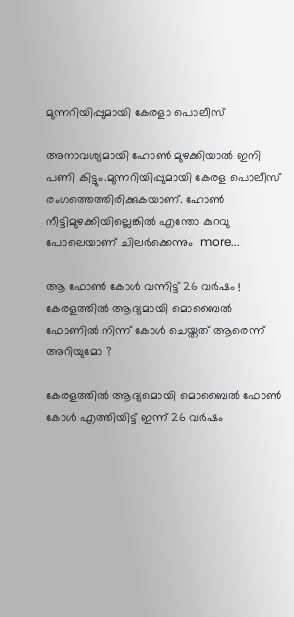മുന്നറിയിപ്പുമായി കേരളാ പൊലീസ്

അനാവശ്യമായി ഹോണ്‍ മുഴക്കിയാല്‍ ഇനി പണി കിട്ടും.മുന്നറിയിപ്പുമായി കേരള പൊലീസ് രംഗത്തെത്തിരിക്കുകയാണ്. ഹോണ്‍ നീട്ടിമുഴക്കിയില്ലെങ്കില്‍ എന്തോ കുറവു പോലെയാണ് ചിലര്‍ക്കെന്നും  more...

ആ ഫോൺ കോൾ വന്നിട്ട് 26 വർഷം ! കേരളത്തിൽ ആദ്യമായി മൊബൈൽ ഫോണിൽ നിന്ന് കോൾ ചെയ്തത് ആരെന്ന് അറിയുമോ ?

കേരളത്തിൽ ആദ്യമൊയി മൊബൈൽ ഫോൺ കോൾ എത്തിയിട്ട് ഇന്ന് 26 വർഷം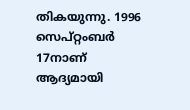തികയുന്നു. 1996 സെപ്റ്റംബർ 17നാണ് ആദ്യമായി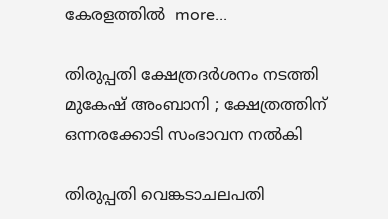കേരളത്തിൽ  more...

തിരുപ്പതി ക്ഷേത്രദർശനം നടത്തി മുകേഷ് അംബാനി ; ക്ഷേത്രത്തിന് ഒന്നരക്കോടി സംഭാവന നൽകി

തിരുപ്പതി വെങ്കടാചലപതി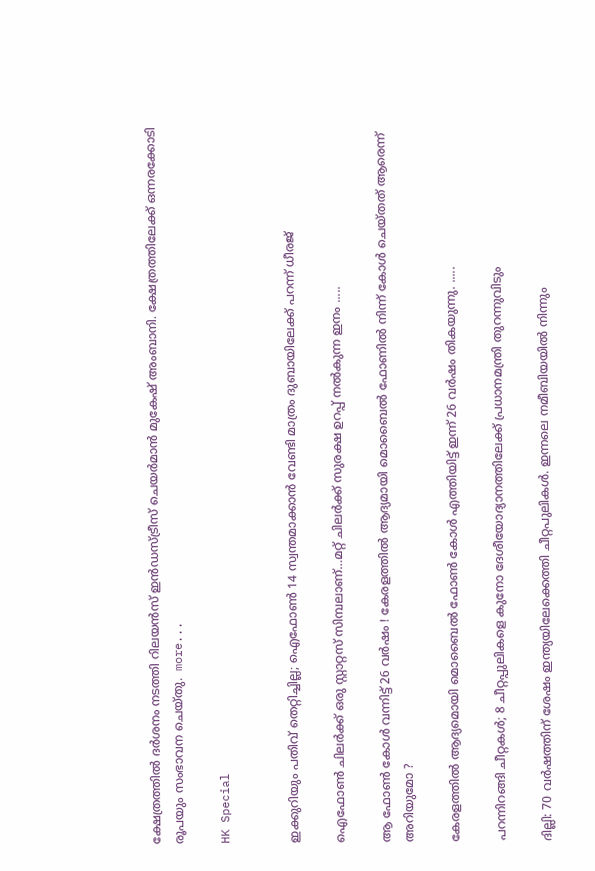ക്ഷേത്രത്തിൽ ദർശനം നടത്തി റിലയൻസ് ഇൻഡസ്ട്രീസ് ചെയർമാൻ മുകേഷ് അംബാനി. ക്ഷേത്രത്തിലേക്ക് ഒന്നരക്കോടി രൂപയും സംഭാവന ചെയ്തു.  more...

HK Special


ഇക്കുറിയും പതിവ് തെറ്റിച്ചില്ല; ഐഫോൺ 14 സ്വന്തമാക്കാൻ വേണ്ടി മാത്രം ദുബായിലേക്ക് പറന്ന് ധീരജ്

ഐഫോൺ ചിലർക്ക് ഒരു സ്റ്റാറ്റസ് സിമ്പലാണ്…മറ്റ് ചിലർക്ക് സുരക്ഷ ഉറപ്പ് നൽകുന്ന ഇനം .....

ആ ഫോൺ കോൾ വന്നിട്ട് 26 വർഷം ! കേരളത്തിൽ ആദ്യമായി മൊബൈൽ ഫോണിൽ നിന്ന് കോൾ ചെയ്തത് ആരെന്ന് അറിയുമോ ?

കേരളത്തിൽ ആദ്യമൊയി മൊബൈൽ ഫോൺ കോൾ എത്തിയിട്ട് ഇന്ന് 26 വർഷം തികയുന്നു. .....

പറന്നിറങ്ങി ചീറ്റകൾ; 8 ചീറ്റപ്പുലികളെ കുനോ ദേശീയോദ്യാനത്തിലേക്ക് പ്രധാനമന്ത്രി തുറന്നുവിടും

ദില്ലി: 70 വർഷത്തിന് ശേഷം ഇന്ത്യയിലേക്കെത്തി ചീറ്റപുലികൾ. ഇന്നലെ നമീബിയയില്‍ നിന്നും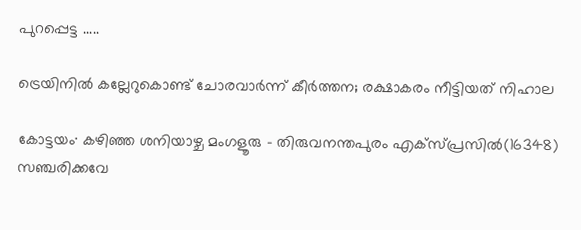പുറപ്പെട്ട .....

ട്രെയിനിൽ കല്ലേറുകൊണ്ട് ചോരവാർന്ന് കീർത്തന; രക്ഷാകരം നീട്ടിയത് നിഹാല

കോട്ടയം∙ കഴിഞ്ഞ ശനിയാഴ്ച മംഗളൂരു – തിരുവനന്തപുരം എക്സ്പ്രസിൽ(16348) സഞ്ചരിക്കവേ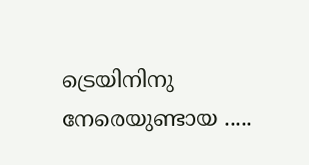ട്രെയിനിനു നേരെയുണ്ടായ .....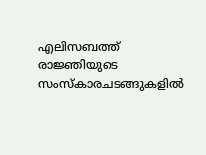എലിസബത്ത് രാജ്ഞിയുടെ സംസ്കാരചടങ്ങുകളിൽ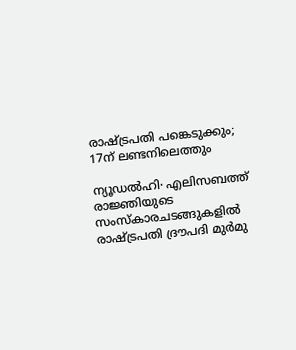രാഷ്ട്രപതി പങ്കെടുക്കും; 17ന് ലണ്ടനിലെത്തും

ന്യൂഡൽഹി∙ എലിസബത്ത് രാജ്ഞിയുടെ സംസ്കാരചടങ്ങുകളിൽ രാഷ്ട്രപതി ദ്രൗപദി മുർമു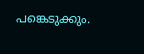പങ്കെടുക്കും.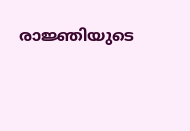രാജ്ഞിയുടെ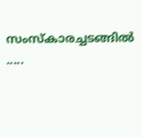സംസ്‌കാരച്ചടങ്ങിൽ .....